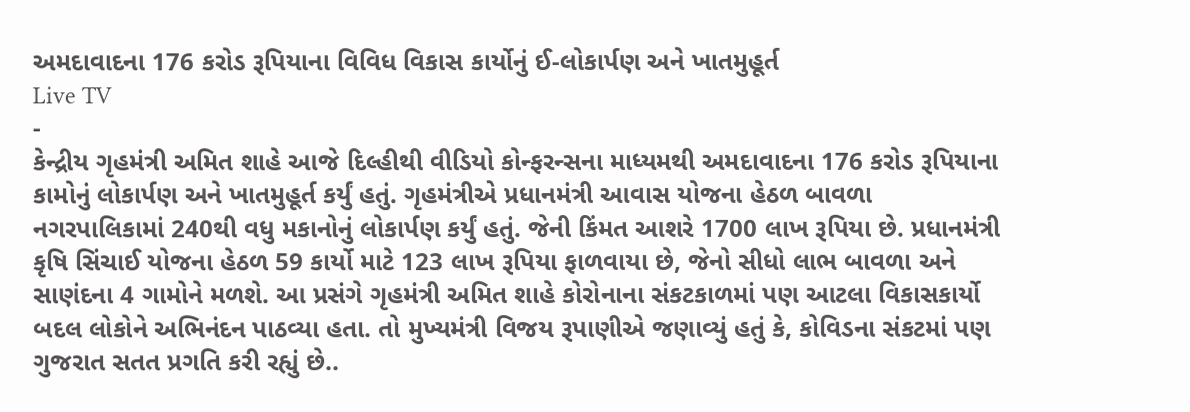અમદાવાદના 176 કરોડ રૂપિયાના વિવિધ વિકાસ કાર્યોનું ઈ-લોકાર્પણ અને ખાતમુહૂર્ત
Live TV
-
કેન્દ્રીય ગૃહમંત્રી અમિત શાહે આજે દિલ્હીથી વીડિયો કોન્ફરન્સના માધ્યમથી અમદાવાદના 176 કરોડ રૂપિયાના કામોનું લોકાર્પણ અને ખાતમુહૂર્ત કર્યું હતું. ગૃહમંત્રીએ પ્રધાનમંત્રી આવાસ યોજના હેઠળ બાવળા નગરપાલિકામાં 240થી વધુ મકાનોનું લોકાર્પણ કર્યું હતું. જેની કિંમત આશરે 1700 લાખ રૂપિયા છે. પ્રધાનમંત્રી કૃષિ સિંચાઈ યોજના હેઠળ 59 કાર્યો માટે 123 લાખ રૂપિયા ફાળવાયા છે, જેનો સીધો લાભ બાવળા અને સાણંદના 4 ગામોને મળશે. આ પ્રસંગે ગૃહમંત્રી અમિત શાહે કોરોનાના સંકટકાળમાં પણ આટલા વિકાસકાર્યો બદલ લોકોને અભિનંદન પાઠવ્યા હતા. તો મુખ્યમંત્રી વિજય રૂપાણીએ જણાવ્યું હતું કે, કોવિડના સંકટમાં પણ ગુજરાત સતત પ્રગતિ કરી રહ્યું છે..